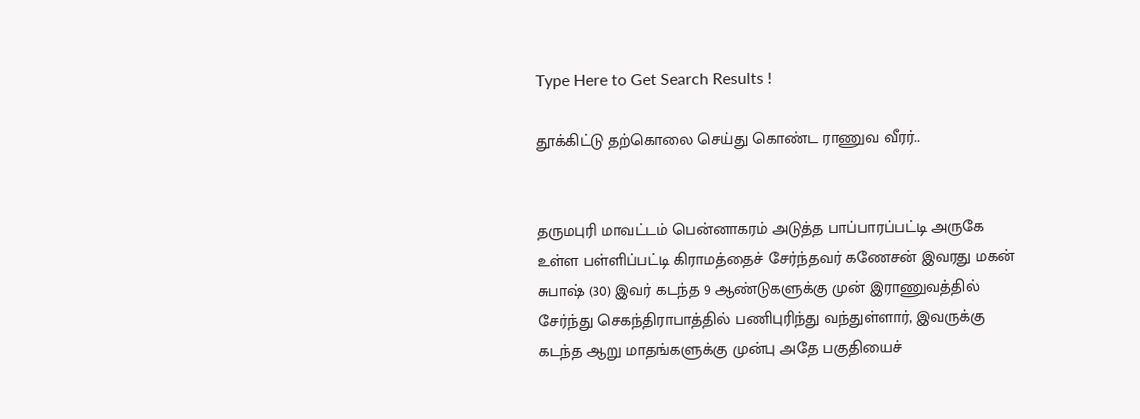Type Here to Get Search Results !

தூக்கிட்டு தற்கொலை செய்து கொண்ட ராணுவ வீரர்..


தருமபுரி மாவட்டம் பென்னாகரம் அடுத்த பாப்பாரப்பட்டி அருகே உள்ள பள்ளிப்பட்டி கிராமத்தைச் சேர்ந்தவர் கணேசன் இவரது மகன் சுபாஷ் (30) இவர் கடந்த 9 ஆண்டுகளுக்கு முன் இராணுவத்தில் சேர்ந்து செகந்திராபாத்தில் பணிபுரிந்து வந்துள்ளார், இவருக்கு கடந்த ஆறு மாதங்களுக்கு முன்பு அதே பகுதியைச்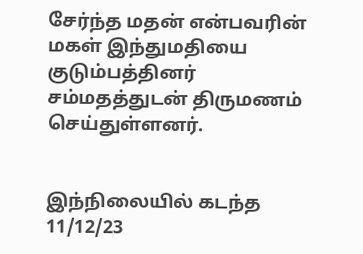சேர்ந்த மதன் என்பவரின் மகள் இந்துமதியை குடும்பத்தினர் சம்மதத்துடன் திருமணம் செய்துள்ளனர்.


இந்நிலையில் கடந்த 11/12/23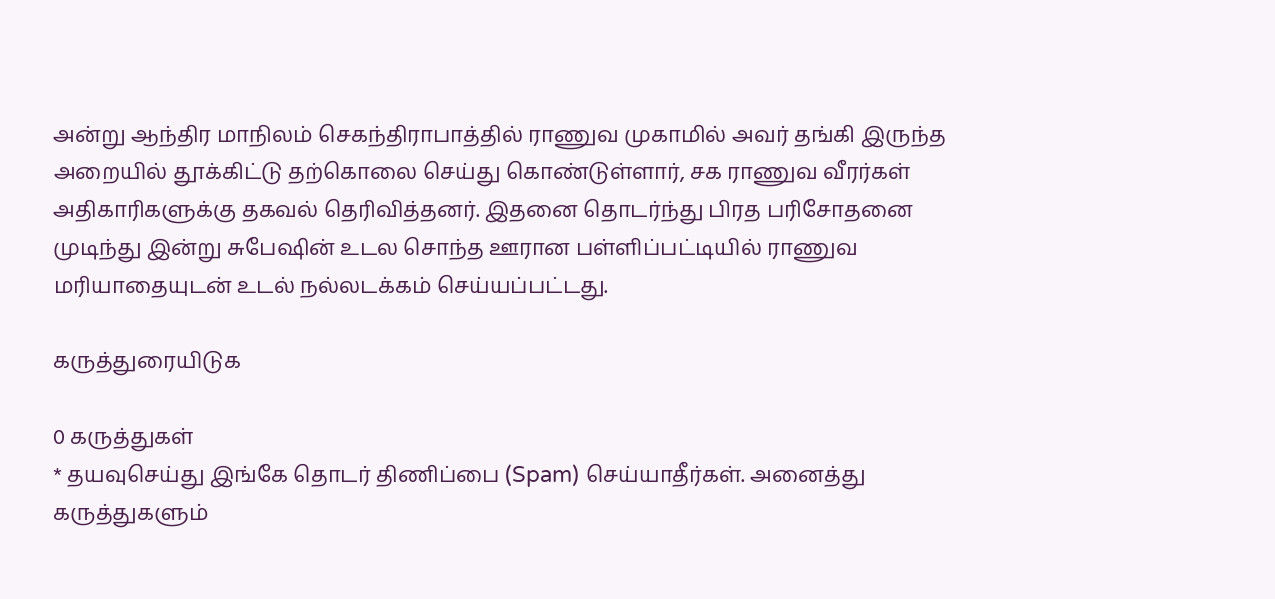அன்று ஆந்திர மாநிலம் செகந்திராபாத்தில் ராணுவ முகாமில் அவர் தங்கி இருந்த அறையில் தூக்கிட்டு தற்கொலை செய்து கொண்டுள்ளார், சக ராணுவ வீரர்கள் அதிகாரிகளுக்கு தகவல் தெரிவித்தனர். இதனை தொடர்ந்து பிரத பரிசோதனை  முடிந்து இன்று சுபேஷின் உடல சொந்த ஊரான பள்ளிப்பட்டியில் ராணுவ மரியாதையுடன் உடல் நல்லடக்கம் செய்யப்பட்டது.

கருத்துரையிடுக

0 கருத்துகள்
* தயவுசெய்து இங்கே தொடர் திணிப்பை (Spam) செய்யாதீர்கள். அனைத்து கருத்துகளும்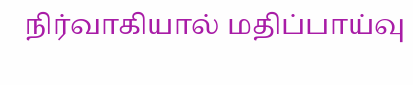நிர்வாகியால் மதிப்பாய்வு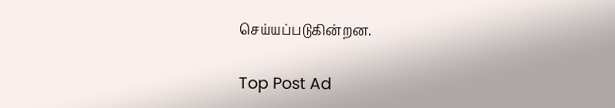செய்யப்படுகின்றன.

Top Post Ad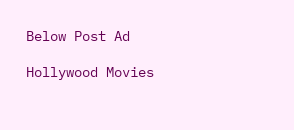Below Post Ad

Hollywood Movies